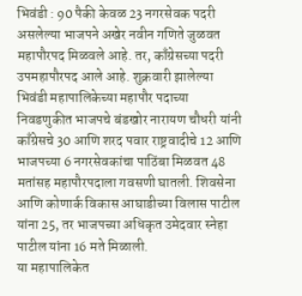भिवंडी : 90 पैकी केवळ 23 नगरसेवक पदरी असलेल्या भाजपने अखेर नवीन गणिते जुळवत महापौरपद मिळवले आहे. तर, काँग्रेसच्या पदरी उपमहापौरपद आले आहे. शुक्रवारी झालेल्या भिवंडी महापालिकेच्या महापौर पदाच्या निवडणुकीत भाजपचे बंडखोर नारायण चौधरी यांनी काँग्रेसचे 30 आणि शरद पवार राष्ट्रवादीचे 12 आणि भाजपच्या 6 नगरसेवकांचा पाठिंबा मिळवत 48 मतांसह महापौरपदाला गवसणी घातली. शिवसेना आणि कोणार्क विकास आघाडीच्या विलास पाटील यांना 25, तर भाजपच्या अधिकृत उमेदवार स्नेहा पाटील यांना 16 मते मिळाली.
या महापालिकेत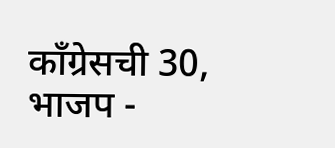काँग्रेसची 30, भाजप -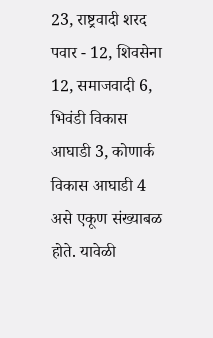23, राष्ट्रवादी शरद पवार - 12, शिवसेना 12, समाजवादी 6, भिवंडी विकास आघाडी 3, कोणार्क विकास आघाडी 4 असे एकूण संख्याबळ होते. यावेळी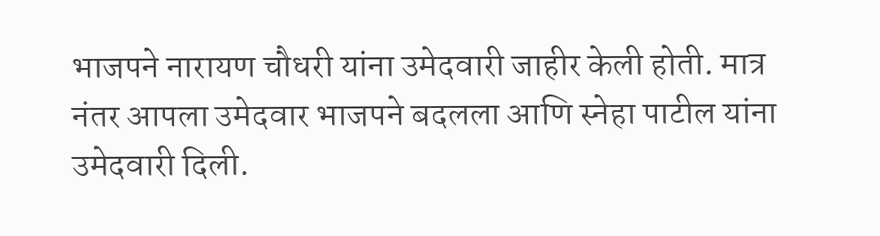भाजपने नारायण चौधरी यांना उमेदवारी जाहीर केली होती. मात्र नंतर आपला उमेदवार भाजपने बदलला आणि स्नेहा पाटील यांना उमेदवारी दिली.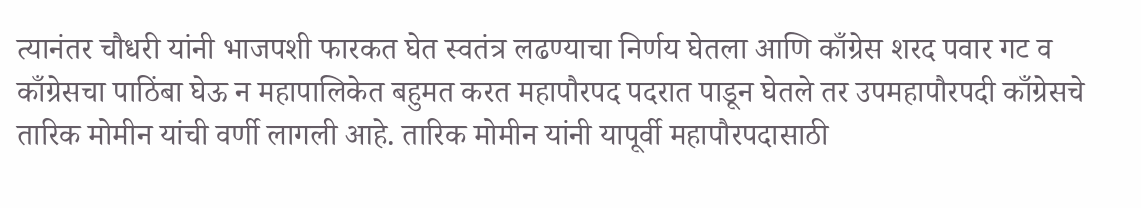त्यानंतर चौधरी यांनी भाजपशी फारकत घेत स्वतंत्र लढण्याचा निर्णय घेतला आणि काँग्रेस शरद पवार गट व काँग्रेसचा पाठिंबा घेऊ न महापालिकेत बहुमत करत महापौरपद पदरात पाडून घेतले तर उपमहापौरपदी काँग्रेसचे तारिक मोमीन यांची वर्णी लागली आहे. तारिक मोमीन यांनी यापूर्वी महापौरपदासाठी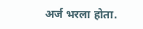अर्ज भरला होता.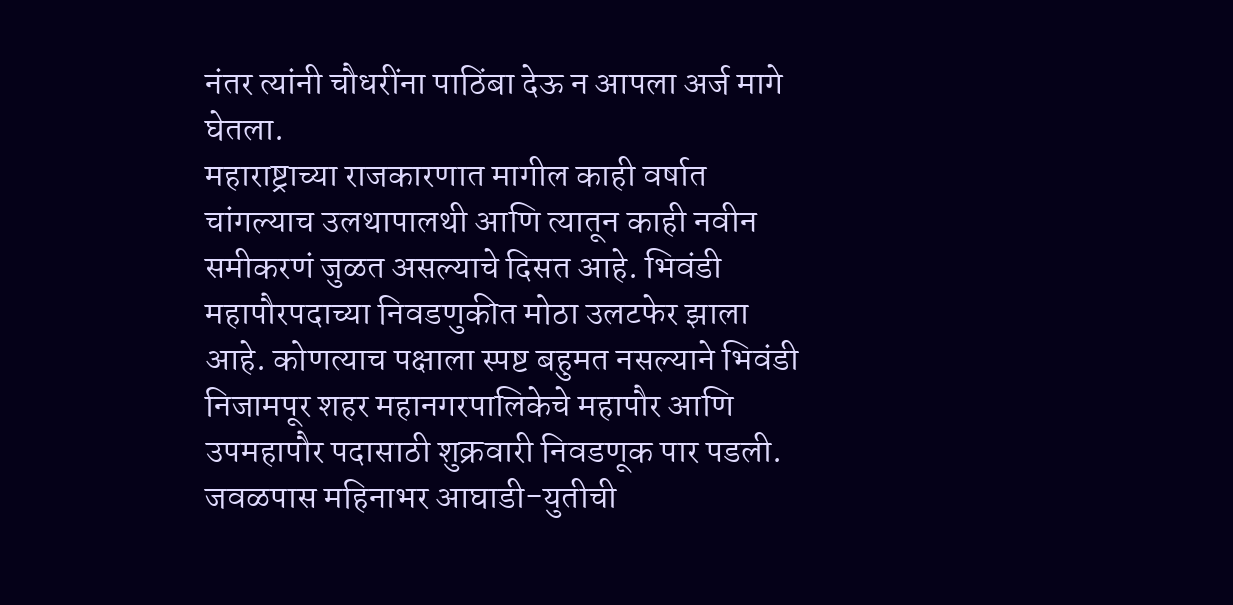नंतर त्यांनी चौधरींना पाठिंबा देऊ न आपला अर्ज मागे घेतला.
महाराष्ट्राच्या राजकारणात मागील काही वर्षात चांगल्याच उलथापालथी आणि त्यातून काही नवीन समीकरणं जुळत असल्याचे दिसत आहे. भिवंडी महापौरपदाच्या निवडणुकीत मोठा उलटफेर झाला आहे. कोणत्याच पक्षाला स्पष्ट बहुमत नसल्याने भिवंडी निजामपूर शहर महानगरपालिकेचे महापौर आणि उपमहापौर पदासाठी शुक्रवारी निवडणूक पार पडली. जवळपास महिनाभर आघाडी-युतीची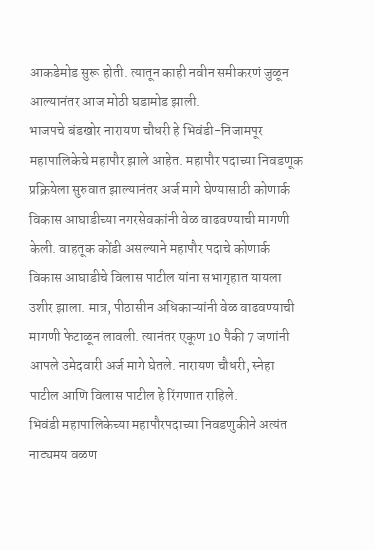आकडेमोड सुरू होती. त्यातून काही नवीन समीकरणं जुळून आल्यानंतर आज मोठी घडामोड झाली.
भाजपचे बंडखोर नारायण चौधरी हे भिवंडी-निजामपूर महापालिकेचे महापौर झाले आहेत. महापौर पदाच्या निवडणूक प्रक्रियेला सुरुवात झाल्यानंतर अर्ज मागे घेण्यासाठी कोणार्क विकास आघाडीच्या नगरसेवकांनी वेळ वाढवण्याची मागणी केली. वाहतूक कोंडी असल्याने महापौर पदाचे कोणार्क विकास आघाडीचे विलास पाटील यांना सभागृहात यायला उशीर झाला. मात्र, पीठासीन अधिकाऱ्यांनी वेळ वाढवण्याची मागणी फेटाळून लावली. त्यानंतर एकूण 10 पैकी 7 जणांनी आपले उमेदवारी अर्ज मागे घेतले. नारायण चौधरी, स्नेहा पाटील आणि विलास पाटील हे रिंगणात राहिले.
भिवंडी महापालिकेच्या महापौरपदाच्या निवडणुकीने अत्यंत नाट्यमय वळण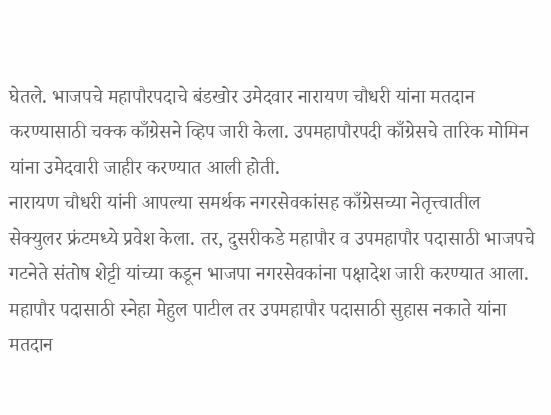घेतले. भाजपचे महापौरपदाचे बंडखोर उमेदवार नारायण चौधरी यांना मतदान करण्यासाठी चक्क काँग्रेसने व्हिप जारी केला. उपमहापौरपदी काँग्रेसचे तारिक मोमिन यांना उमेदवारी जाहीर करण्यात आली होती.
नारायण चौधरी यांनी आपल्या समर्थक नगरसेवकांसह काँग्रेसच्या नेतृत्त्वातील सेक्युलर फ्रंटमध्ये प्रवेश केला. तर, दुसरीकडे महापौर व उपमहापौर पदासाठी भाजपचे गटनेते संतोष शेट्टी यांच्या कडून भाजपा नगरसेवकांना पक्षादेश जारी करण्यात आला. महापौर पदासाठी स्नेहा मेहुल पाटील तर उपमहापौर पदासाठी सुहास नकाते यांना मतदान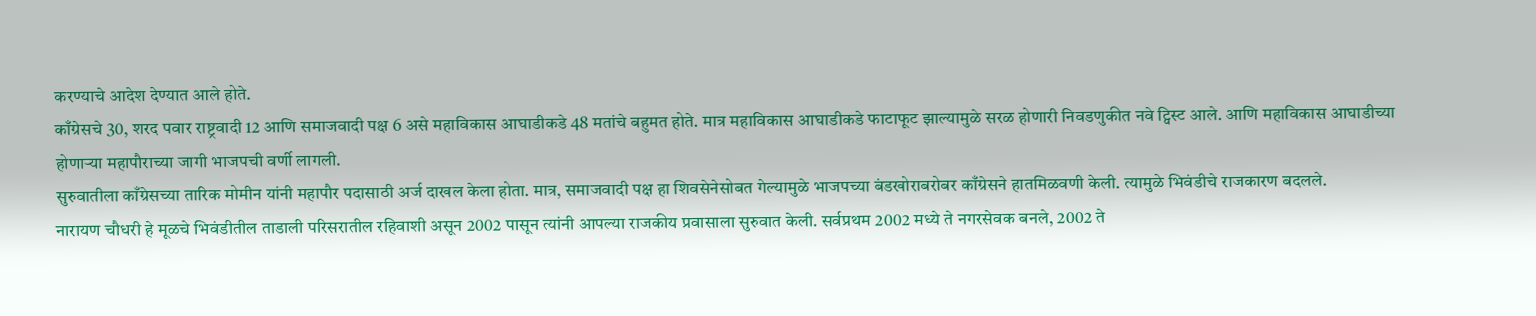करण्याचे आदेश देण्यात आले होते.
काँग्रेसचे 30, शरद पवार राष्ट्रवादी 12 आणि समाजवादी पक्ष 6 असे महाविकास आघाडीकडे 48 मतांचे बहुमत होते. मात्र महाविकास आघाडीकडे फाटाफूट झाल्यामुळे सरळ होणारी निवडणुकीत नवे ट्विस्ट आले. आणि महाविकास आघाडीच्या होणाऱ्या महापौराच्या जागी भाजपची वर्णी लागली.
सुरुवातीला काँग्रेसच्या तारिक मोमीन यांनी महापौर पदासाठी अर्ज दाखल केला होता. मात्र, समाजवादी पक्ष हा शिवसेनेसोबत गेल्यामुळे भाजपच्या बंडखोराबरोबर काँग्रेसने हातमिळवणी केली. त्यामुळे भिवंडीचे राजकारण बदलले.
नारायण चौधरी हे मूळचे भिवंडीतील ताडाली परिसरातील रहिवाशी असून 2002 पासून त्यांनी आपल्या राजकीय प्रवासाला सुरुवात केली. सर्वप्रथम 2002 मध्ये ते नगरसेवक बनले, 2002 ते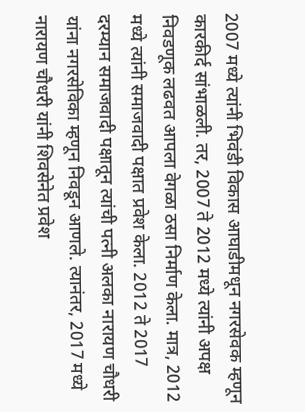2007 मध्ये त्यांनी भिवंडी विकास आघाडीमधून नगरसेवक म्हणून कारकीर्द सांभाळली. तर, 2007 ते 2012 मध्ये त्यांनी अपक्ष निवडणूक लढवत आपला वेगळा ठसा निर्माण केला. मात्र, 2012 मध्ये त्यांनी समाजवादी पक्षात प्रवेश केला. 2012 ते 2017 दरम्यान समाजवादी पक्षातून त्यांची पत्नी अलका नारायण चौधरी यांना नगरसेविका म्हणून निवडून आणले. त्यानंतर, 2017 मध्ये नारायण चौधरी यांनी शिवसेनेत प्रवेश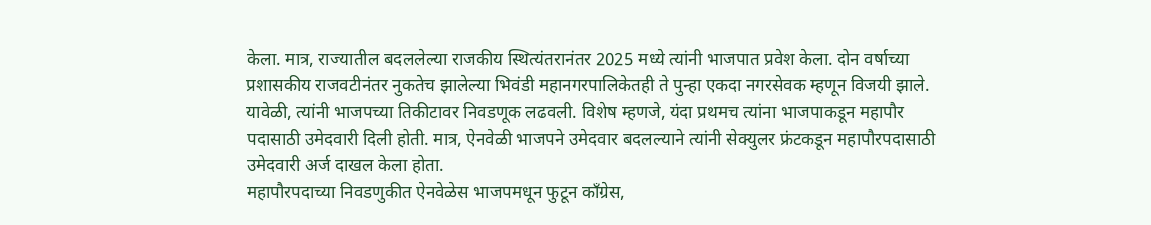केला. मात्र, राज्यातील बदललेल्या राजकीय स्थित्यंतरानंतर 2025 मध्ये त्यांनी भाजपात प्रवेश केला. दोन वर्षाच्या प्रशासकीय राजवटीनंतर नुकतेच झालेल्या भिवंडी महानगरपालिकेतही ते पुन्हा एकदा नगरसेवक म्हणून विजयी झाले. यावेळी, त्यांनी भाजपच्या तिकीटावर निवडणूक लढवली. विशेष म्हणजे, यंदा प्रथमच त्यांना भाजपाकडून महापौर पदासाठी उमेदवारी दिली होती. मात्र, ऐनवेळी भाजपने उमेदवार बदलल्याने त्यांनी सेक्युलर फ्रंटकडून महापौरपदासाठी उमेदवारी अर्ज दाखल केला होता.
महापौरपदाच्या निवडणुकीत ऐनवेळेस भाजपमधून फुटून काँग्रेस,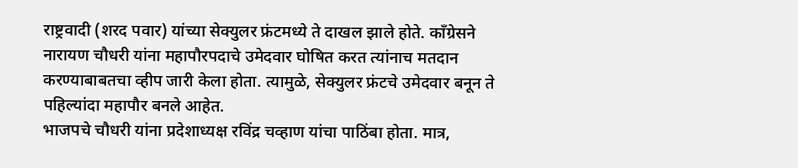राष्ट्रवादी (शरद पवार) यांच्या सेक्युलर फ्रंटमध्ये ते दाखल झाले होते. काँग्रेसने नारायण चौधरी यांना महापौरपदाचे उमेदवार घोषित करत त्यांनाच मतदान करण्याबाबतचा व्हीप जारी केला होता. त्यामुळे, सेक्युलर फ्रंटचे उमेदवार बनून ते पहिल्यांदा महापौर बनले आहेत.
भाजपचे चौधरी यांना प्रदेशाध्यक्ष रविंद्र चव्हाण यांचा पाठिंबा होता. मात्र,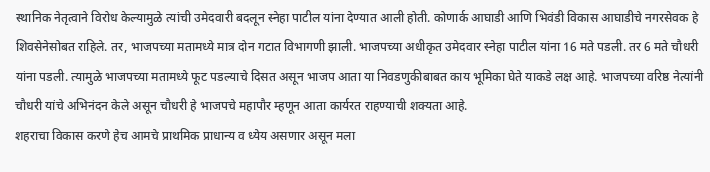स्थानिक नेतृत्वाने विरोध केल्यामुळे त्यांची उमेदवारी बदलून स्नेहा पाटील यांना देण्यात आली होती. कोणार्क आघाडी आणि भिवंडी विकास आघाडीचे नगरसेवक हे शिवसेनेसोबत राहिले. तर, भाजपच्या मतामध्ये मात्र दोन गटात विभागणी झाली. भाजपच्या अधीकृत उमेदवार स्नेहा पाटील यांना 16 मते पडली. तर 6 मते चौधरी यांना पडली. त्यामुळे भाजपच्या मतामध्ये फूट पडल्याचे दिसत असून भाजप आता या निवडणुकीबाबत काय भूमिका घेते याकडे लक्ष आहे. भाजपच्या वरिष्ठ नेत्यांनी चौधरी यांचे अभिनंदन केले असून चौधरी हे भाजपचे महापौर म्हणून आता कार्यरत राहण्याची शक्यता आहे.
शहराचा विकास करणे हेच आमचे प्राथमिक प्राधान्य व ध्येय असणार असून मला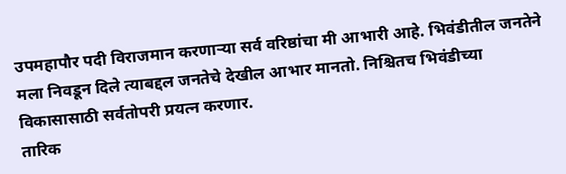उपमहापौर पदी विराजमान करणाऱ्या सर्व वरिष्ठांचा मी आभारी आहे. भिवंडीतील जनतेने मला निवडून दिले त्याबद्दल जनतेचे देखील आभार मानतो. निश्चितच भिवंडीच्या विकासासाठी सर्वतोपरी प्रयत्न करणार.
तारिक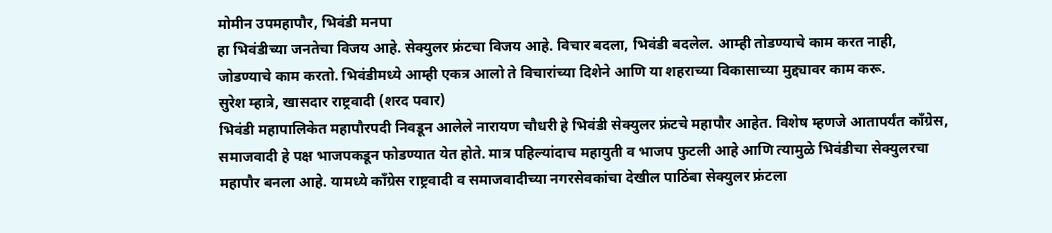मोमीन उपमहापौर, भिवंडी मनपा
हा भिवंडीच्या जनतेचा विजय आहे. सेक्युलर फ्रंटचा विजय आहे. विचार बदला, भिवंडी बदलेल. आम्ही तोडण्याचे काम करत नाही, जोडण्याचे काम करतो. भिवंडीमध्ये आम्ही एकत्र आलो ते विचारांच्या दिशेने आणि या शहराच्या विकासाच्या मुद्द्यावर काम करू.
सुरेश म्हात्रे, खासदार राष्ट्रवादी (शरद पवार)
भिवंडी महापालिकेत महापौरपदी निवडून आलेले नारायण चौधरी हे भिवंडी सेक्युलर फ्रंटचे महापौर आहेत. विशेष म्हणजे आतापर्यंत काँग्रेस, समाजवादी हे पक्ष भाजपकडून फोडण्यात येत होते. मात्र पहिल्यांदाच महायुती व भाजप फुटली आहे आणि त्यामुळे भिवंडीचा सेक्युलरचा महापौर बनला आहे. यामध्ये काँग्रेस राष्ट्रवादी व समाजवादीच्या नगरसेवकांचा देखील पाठिंबा सेक्युलर फ्रंटला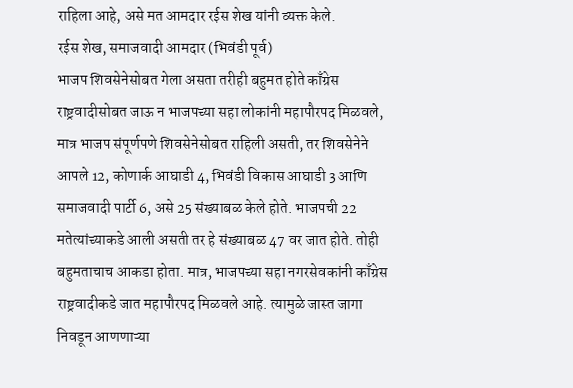राहिला आहे, असे मत आमदार रईस शेख यांनी व्यक्त केले.
रईस शेख, समाजवादी आमदार (भिवंडी पूर्व)
भाजप शिवसेनेसोबत गेला असता तरीही बहुमत होते काँग्रेस राष्ट्रवादीसोबत जाऊ न भाजपच्या सहा लोकांनी महापौरपद मिळवले, मात्र भाजप संपूर्णपणे शिवसेनेसोबत राहिली असती, तर शिवसेनेने आपले 12, कोणार्क आघाडी 4, भिवंडी विकास आघाडी 3 आणि समाजवादी पार्टी 6, असे 25 संख्याबळ केले होते. भाजपची 22 मतेत्यांच्याकडे आली असती तर हे संख्याबळ 47 वर जात होते. तोही बहुमताचाच आकडा होता. मात्र, भाजपच्या सहा नगरसेवकांनी काँग्रेस राष्ट्रवादीकडे जात महापौरपद मिळवले आहे. त्यामुळे जास्त जागा निवडून आणणाऱ्या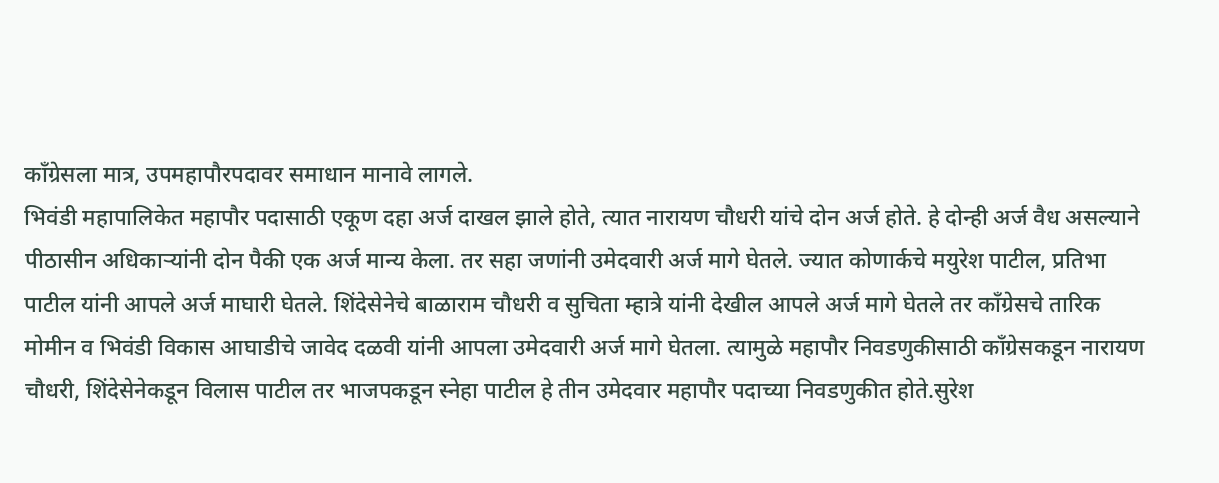काँग्रेसला मात्र, उपमहापौरपदावर समाधान मानावे लागले.
भिवंडी महापालिकेत महापौर पदासाठी एकूण दहा अर्ज दाखल झाले होते, त्यात नारायण चौधरी यांचे दोन अर्ज होते. हे दोन्ही अर्ज वैध असल्याने पीठासीन अधिकाऱ्यांनी दोन पैकी एक अर्ज मान्य केला. तर सहा जणांनी उमेदवारी अर्ज मागे घेतले. ज्यात कोणार्कचे मयुरेश पाटील, प्रतिभा पाटील यांनी आपले अर्ज माघारी घेतले. शिंदेसेनेचे बाळाराम चौधरी व सुचिता म्हात्रे यांनी देखील आपले अर्ज मागे घेतले तर काँग्रेसचे तारिक मोमीन व भिवंडी विकास आघाडीचे जावेद दळवी यांनी आपला उमेदवारी अर्ज मागे घेतला. त्यामुळे महापौर निवडणुकीसाठी काँग्रेसकडून नारायण चौधरी, शिंदेसेनेकडून विलास पाटील तर भाजपकडून स्नेहा पाटील हे तीन उमेदवार महापौर पदाच्या निवडणुकीत होते.सुरेश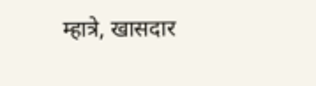म्हात्रे, खासदार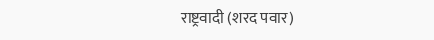राष्ट्रवादी (शरद पवार)